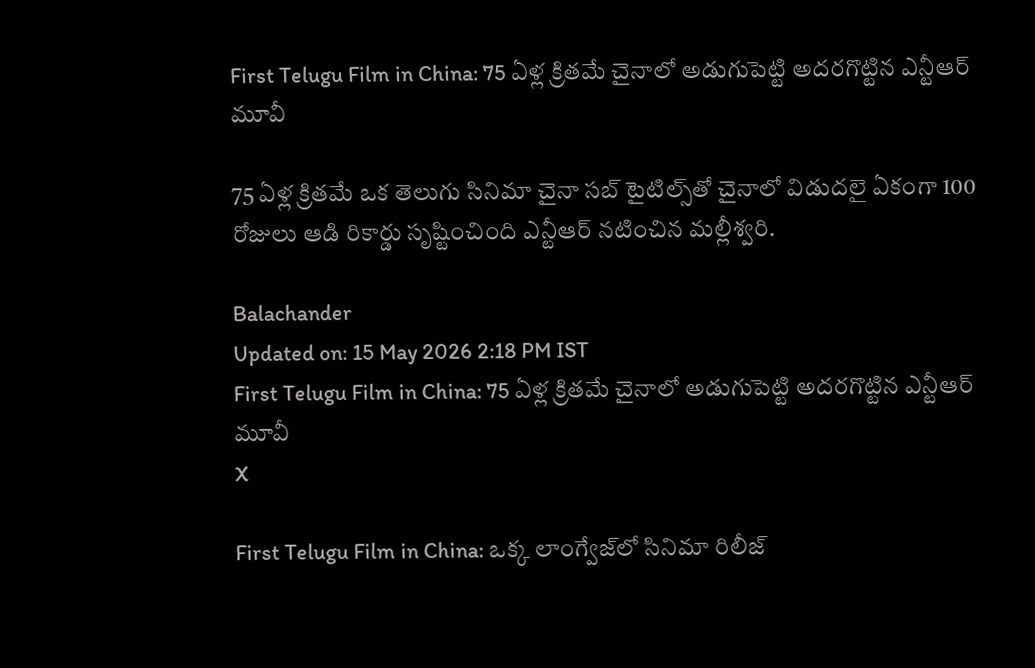First Telugu Film in China: 75 ఏళ్ల క్రితమే చైనాలో అడుగుపెట్టి అదరగొట్టిన ఎన్టీఆర్‌ మూవీ

75 ఏళ్ల క్రితమే ఒక తెలుగు సినిమా చైనా సబ్‌ టైటిల్స్‌తో చైనాలో విడుదలై ఏకంగా 100 రోజులు ఆడి రికార్డు సృష్టించింది ఎన్టీఆర్‌ నటించిన మల్లీశ్వరి.

Balachander
Updated on: 15 May 2026 2:18 PM IST
First Telugu Film in China: 75 ఏళ్ల క్రితమే చైనాలో అడుగుపెట్టి అదరగొట్టిన ఎన్టీఆర్‌ మూవీ
X

First Telugu Film in China: ఒక్క లాంగ్వేజ్‌లో సినిమా రిలీజ్‌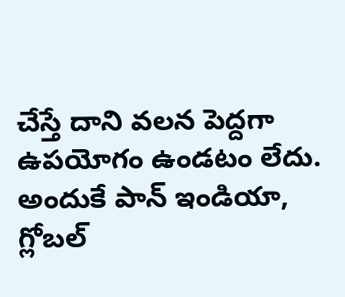చేస్తే దాని వలన పెద్దగా ఉపయోగం ఉండటం లేదు. అందుకే పాన్‌ ఇండియా, గ్లోబల్‌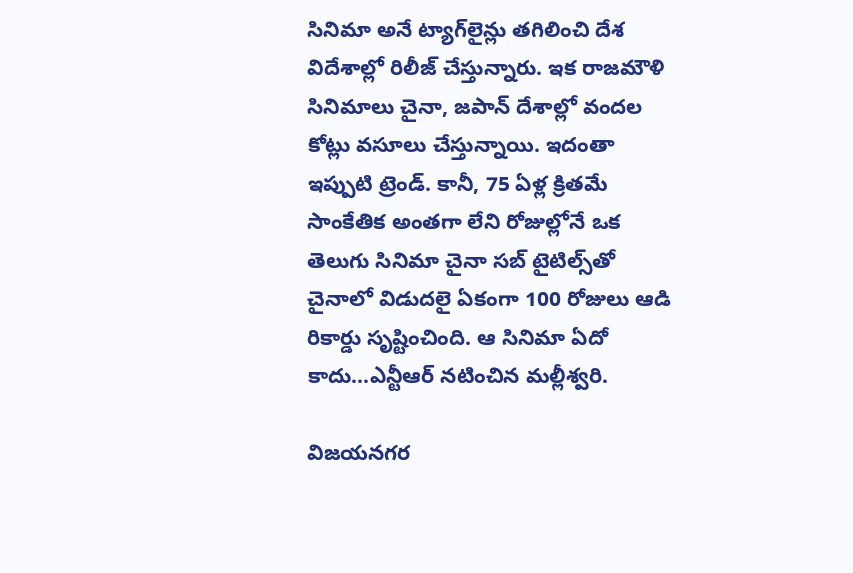సినిమా అనే ట్యాగ్‌లైన్లు తగిలించి దేశ విదేశాల్లో రిలీజ్‌ చేస్తున్నారు. ఇక రాజమౌళి సినిమాలు చైనా, జపాన్‌ దేశాల్లో వందల కోట్లు వసూలు చేస్తున్నాయి. ఇదంతా ఇప్పుటి ట్రెండ్‌. కానీ, 75 ఏళ్ల క్రితమే సాంకేతిక అంతగా లేని రోజుల్లోనే ఒక తెలుగు సినిమా చైనా సబ్‌ టైటిల్స్‌తో చైనాలో విడుదలై ఏకంగా 100 రోజులు ఆడి రికార్డు సృష్టించింది. ఆ సినిమా ఏదో కాదు...ఎన్టీఆర్‌ నటించిన మల్లీశ్వరి.

విజయనగర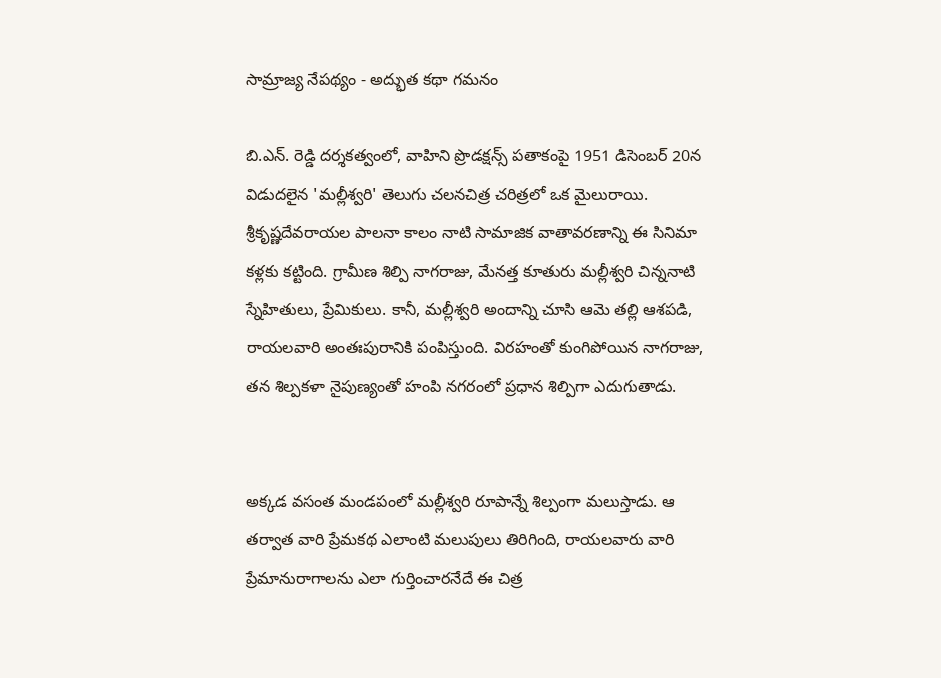సామ్రాజ్య నేపథ్యం - అద్భుత కథా గమనం

బి.ఎన్. రెడ్డి దర్శకత్వంలో, వాహిని ప్రొడక్షన్స్ పతాకంపై 1951 డిసెంబర్ 20న విడుదలైన 'మల్లీశ్వరి' తెలుగు చలనచిత్ర చరిత్రలో ఒక మైలురాయి. శ్రీకృష్ణదేవరాయల పాలనా కాలం నాటి సామాజిక వాతావరణాన్ని ఈ సినిమా కళ్లకు కట్టింది. గ్రామీణ శిల్పి నాగరాజు, మేనత్త కూతురు మల్లీశ్వరి చిన్ననాటి స్నేహితులు, ప్రేమికులు. కానీ, మల్లీశ్వరి అందాన్ని చూసి ఆమె తల్లి ఆశపడి, రాయలవారి అంతఃపురానికి పంపిస్తుంది. విరహంతో కుంగిపోయిన నాగరాజు, తన శిల్పకళా నైపుణ్యంతో హంపి నగరంలో ప్రధాన శిల్పిగా ఎదుగుతాడు.


అక్కడ వసంత మండపంలో మల్లీశ్వరి రూపాన్నే శిల్పంగా మలుస్తాడు. ఆ తర్వాత వారి ప్రేమకథ ఎలాంటి మలుపులు తిరిగింది, రాయలవారు వారి ప్రేమానురాగాలను ఎలా గుర్తించారనేదే ఈ చిత్ర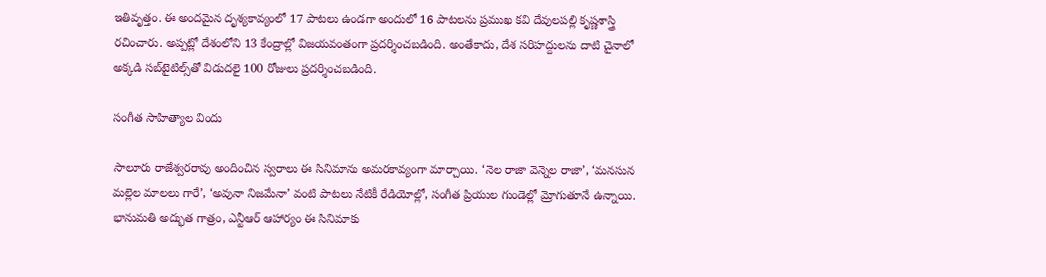ఇతివృత్తం. ఈ అందమైన దృశ్యకావ్యంలో 17 పాటలు ఉండగా అందులో 16 పాటలను ప్రముఖ కవి దేవులపల్లి కృష్ణశాస్త్రి రచించారు. అప్పట్లో దేశంలోని 13 కేంద్రాల్లో విజయవంతంగా ప్రదర్శించబడింది. అంతేకాదు, దేశ సరిహద్దులను దాటి చైనాలో అక్కడి సబ్‌టైటిల్స్‌తో విడుదలై 100 రోజులు ప్రదర్శించబడింది.

సంగీత సాహిత్యాల విందు

సాలూరు రాజేశ్వరరావు అందించిన స్వరాలు ఈ సినిమాను అమరకావ్యంగా మార్చాయి. ‘నెల రాజా వెన్నెల రాజా’, ‘మనసున మల్లెల మాలలు గారే’, ‘అవునా నిజమేనా’ వంటి పాటలు నేటికీ రేడియోల్లో, సంగీత ప్రియుల గుండెల్లో మ్రోగుతూనే ఉన్నాయి. భానుమతి అద్భుత గాత్రం, ఎన్టీఆర్ ఆహార్యం ఈ సినిమాకు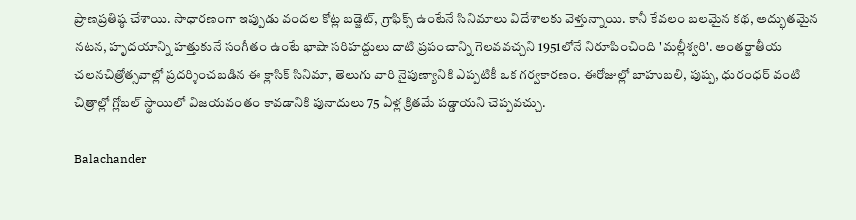ప్రాణప్రతిష్ఠ చేశాయి. సాధారణంగా ఇప్పుడు వందల కోట్ల బడ్జెట్, గ్రాఫిక్స్ ఉంటేనే సినిమాలు విదేశాలకు వెళ్తున్నాయి. కానీ కేవలం బలమైన కథ, అద్భుతమైన నటన, హృదయాన్ని హత్తుకునే సంగీతం ఉంటే భాషా సరిహద్దులు దాటి ప్రపంచాన్ని గెలవవచ్చని 1951లోనే నిరూపించింది 'మల్లీశ్వరి'. అంతర్జాతీయ చలనచిత్రోత్సవాల్లో ప్రదర్శించబడిన ఈ క్లాసిక్ సినిమా, తెలుగు వారి నైపుణ్యానికి ఎప్పటికీ ఒక గర్వకారణం. ఈరోజుల్లో బాహుబలి, పుష్ప, ధురంధర్‌ వంటి చిత్రాల్లో గ్లోబల్‌ స్థాయిలో విజయవంతం కావడానికి పునాదులు 75 ఏళ్ల క్రితమే పడ్డాయని చెప్పవచ్చు.

Balachander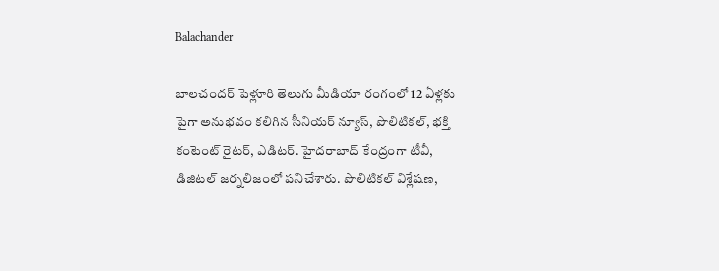Balachander

బాలచందర్ పెళ్లూరి తెలుగు మీడియా రంగంలో 12 ఏళ్లకు పైగా అనుభవం కలిగిన సీనియర్ న్యూస్, పొలిటికల్, భక్తి కంటెంట్ రైటర్, ఎడిటర్. హైదరాబాద్ కేంద్రంగా టీవీ, డిజిటల్ జర్నలిజంలో పనిచేశారు. పొలిటికల్ విశ్లేషణ,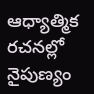ఆధ్యాత్మిక రచనల్లో నైపుణ్యం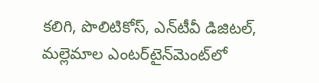కలిగి, పొలిటికోస్, ఎన్‌టీవీ డిజిటల్, మల్లెమాల ఎంటర్‌టైన్‌మెంట్‌లో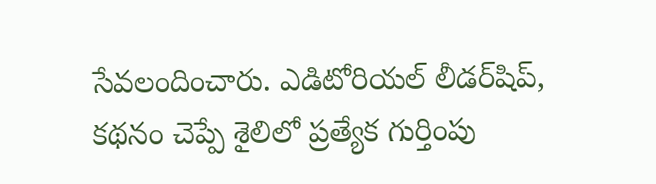సేవలందించారు. ఎడిటోరియల్ లీడర్‌షిప్, కథనం చెప్పే శైలిలో ప్రత్యేక గుర్తింపు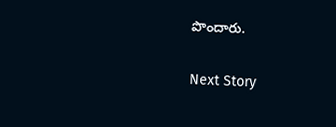పొందారు.

Next Story